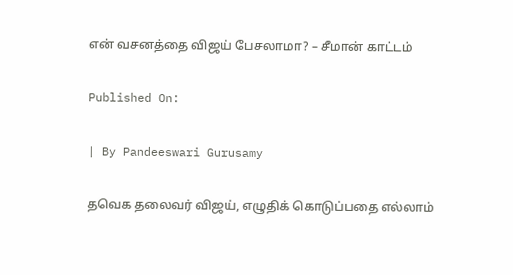என் வசனத்தை விஜய் பேசலாமா? – சீமான் காட்டம்

Published On:

| By Pandeeswari Gurusamy

தவெக தலைவர் விஜய், எழுதிக் கொடுப்பதை எல்லாம்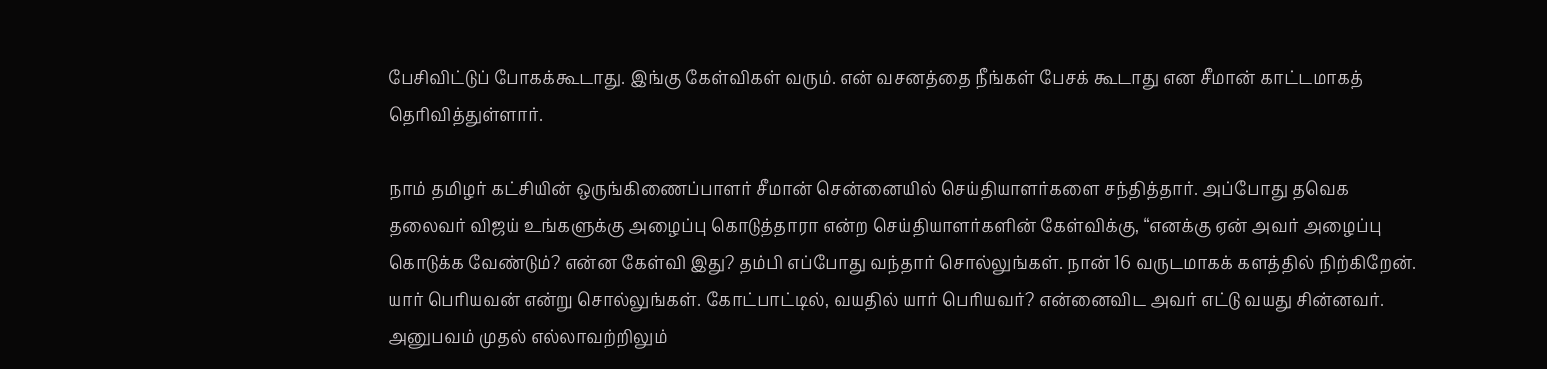பேசிவிட்டுப் போகக்கூடாது. இங்கு கேள்விகள் வரும். என் வசனத்தை நீங்கள் பேசக் கூடாது என சீமான் காட்டமாகத் தெரிவித்துள்ளார்.

நாம் தமிழர் கட்சியின் ஒருங்கிணைப்பாளர் சீமான் சென்னையில் செய்தியாளர்களை சந்தித்தார். அப்போது தவெக தலைவர் விஜய் உங்களுக்கு அழைப்பு கொடுத்தாரா என்ற செய்தியாளர்களின் கேள்விக்கு, “எனக்கு ஏன் அவர் அழைப்பு கொடுக்க வேண்டும்? என்ன கேள்வி இது? தம்பி எப்போது வந்தார் சொல்லுங்கள். நான் 16 வருடமாகக் களத்தில் நிற்கிறேன். யார் பெரியவன் என்று சொல்லுங்கள். கோட்பாட்டில், வயதில் யார் பெரியவர்? என்னைவிட அவர் எட்டு வயது சின்னவர். அனுபவம் முதல் எல்லாவற்றிலும்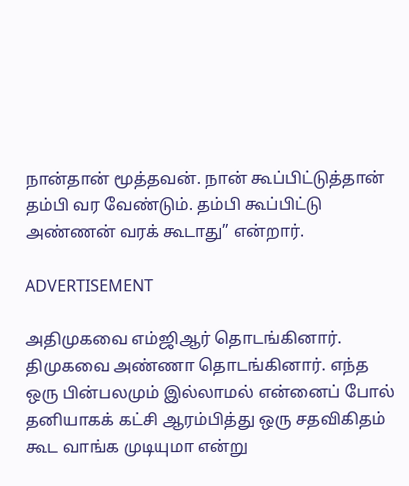நான்தான் மூத்தவன். நான் கூப்பிட்டுத்தான் தம்பி வர வேண்டும். தம்பி கூப்பிட்டு அண்ணன் வரக் கூடாது” என்றார்.

ADVERTISEMENT

அதிமுகவை எம்ஜிஆர் தொடங்கினார். திமுகவை அண்ணா தொடங்கினார். எந்த ஒரு பின்பலமும் இல்லாமல் என்னைப் போல் தனியாகக் கட்சி ஆரம்பித்து ஒரு சதவிகிதம் கூட வாங்க முடியுமா என்று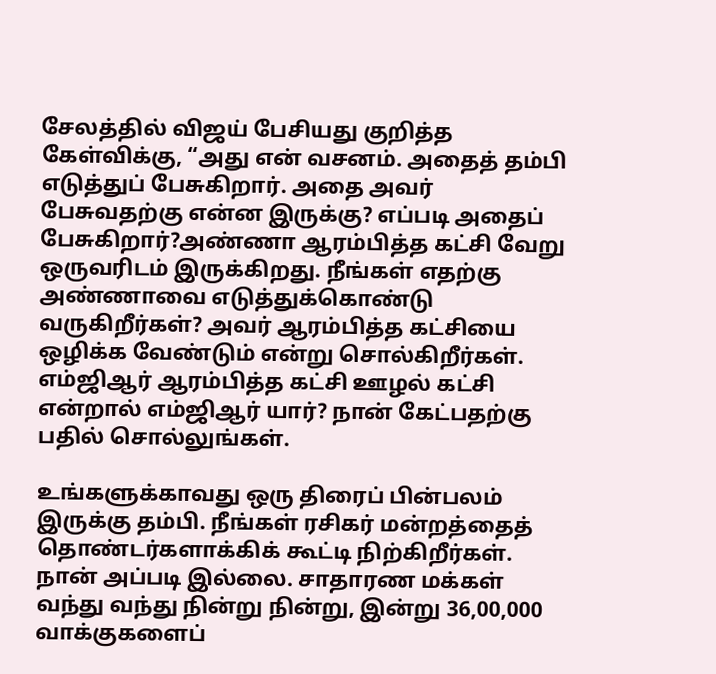சேலத்தில் விஜய் பேசியது குறித்த கேள்விக்கு, “அது என் வசனம். அதைத் தம்பி எடுத்துப் பேசுகிறார். அதை அவர் பேசுவதற்கு என்ன இருக்கு? எப்படி அதைப் பேசுகிறார்?அண்ணா ஆரம்பித்த கட்சி வேறு ஒருவரிடம் இருக்கிறது. நீங்கள் எதற்கு அண்ணாவை எடுத்துக்கொண்டு வருகிறீர்கள்? அவர் ஆரம்பித்த கட்சியை ஒழிக்க வேண்டும் என்று சொல்கிறீர்கள். எம்ஜிஆர் ஆரம்பித்த கட்சி ஊழல் கட்சி என்றால் எம்ஜிஆர் யார்? நான் கேட்பதற்கு பதில் சொல்லுங்கள்.

உங்களுக்காவது ஒரு திரைப் பின்பலம் இருக்கு தம்பி. நீங்கள் ரசிகர் மன்றத்தைத் தொண்டர்களாக்கிக் கூட்டி நிற்கிறீர்கள். நான் அப்படி இல்லை. சாதாரண மக்கள் வந்து வந்து நின்று நின்று, இன்று 36,00,000 வாக்குகளைப்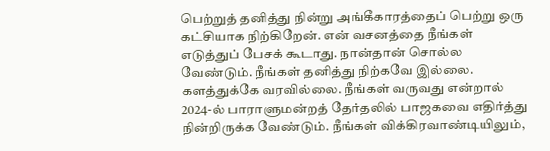பெற்றுத் தனித்து நின்று அங்கீகாரத்தைப் பெற்று ஒரு கட்சியாக நிற்கிறேன். என் வசனத்தை நீங்கள் எடுத்துப் பேசக் கூடாது. நான்தான் சொல்ல வேண்டும். நீங்கள் தனித்து நிற்கவே இல்லை. களத்துக்கே வரவில்லை. நீங்கள் வருவது என்றால் 2024-ல் பாராளுமன்றத் தேர்தலில் பாஜகவை எதிர்த்து நின்றிருக்க வேண்டும். நீங்கள் விக்கிரவாண்டியிலும்,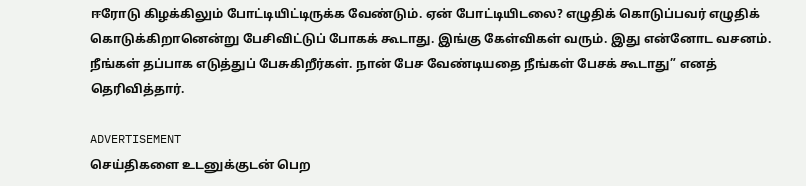ஈரோடு கிழக்கிலும் போட்டியிட்டிருக்க வேண்டும். ஏன் போட்டியிடலை? எழுதிக் கொடுப்பவர் எழுதிக் கொடுக்கிறானென்று பேசிவிட்டுப் போகக் கூடாது. இங்கு கேள்விகள் வரும். இது என்னோட வசனம். நீங்கள் தப்பாக எடுத்துப் பேசுகிறீர்கள். நான் பேச வேண்டியதை நீங்கள் பேசக் கூடாது” எனத் தெரிவித்தார்.

ADVERTISEMENT
செய்திகளை உடனுக்குடன் பெற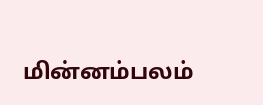மின்னம்பலம்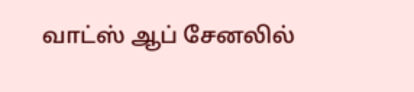வாட்ஸ் ஆப் சேனலில்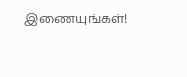இணையுங்கள்!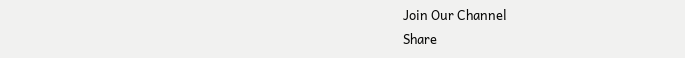Join Our Channel
Share